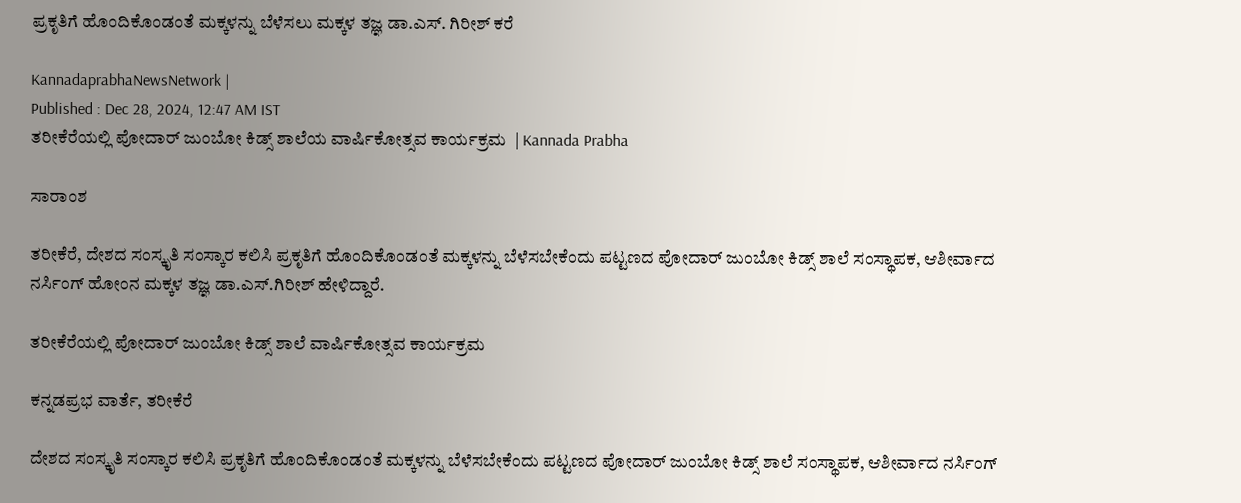ಪ್ರಕೃತಿಗೆ ಹೊಂದಿಕೊಂಡಂತೆ ಮಕ್ಕಳನ್ನು ಬೆಳೆಸಲು ಮಕ್ಕಳ ತಜ್ಞ ಡಾ.ಎಸ್. ಗಿರೀಶ್ ಕರೆ

KannadaprabhaNewsNetwork |
Published : Dec 28, 2024, 12:47 AM IST
ತರೀಕೆರೆಯಲ್ಲಿ ಪೋದಾರ್ ಜುಂಬೋ ಕಿಡ್ಸ್ ಶಾಲೆಯ ವಾರ್ಷಿಕೋತ್ಸವ ಕಾರ್ಯಕ್ರಮ  | Kannada Prabha

ಸಾರಾಂಶ

ತರೀಕೆರೆ, ದೇಶದ ಸಂಸ್ಕೃತಿ ಸಂಸ್ಕಾರ ಕಲಿಸಿ ಪ್ರಕೃತಿಗೆ ಹೊಂದಿಕೊಂಡಂತೆ ಮಕ್ಕಳನ್ನು ಬೆಳೆಸಬೇಕೆಂದು ಪಟ್ಟಣದ ಪೋದಾರ್ ಜುಂಬೋ ಕಿಡ್ಸ್ ಶಾಲೆ ಸಂಸ್ಥಾಪಕ, ಆಶೀರ್ವಾದ ನರ್ಸಿಂಗ್ ಹೋಂನ ಮಕ್ಕಳ ತಜ್ಞ ಡಾ.ಎಸ್.ಗಿರೀಶ್ ಹೇಳಿದ್ದಾರೆ.

ತರೀಕೆರೆಯಲ್ಲಿ ಪೋದಾರ್ ಜುಂಬೋ ಕಿಡ್ಸ್ ಶಾಲೆ ವಾರ್ಷಿಕೋತ್ಸವ ಕಾರ್ಯಕ್ರಮ

ಕನ್ನಡಪ್ರಭ ವಾರ್ತೆ, ತರೀಕೆರೆ

ದೇಶದ ಸಂಸ್ಕೃತಿ ಸಂಸ್ಕಾರ ಕಲಿಸಿ ಪ್ರಕೃತಿಗೆ ಹೊಂದಿಕೊಂಡಂತೆ ಮಕ್ಕಳನ್ನು ಬೆಳೆಸಬೇಕೆಂದು ಪಟ್ಟಣದ ಪೋದಾರ್ ಜುಂಬೋ ಕಿಡ್ಸ್ ಶಾಲೆ ಸಂಸ್ಥಾಪಕ, ಆಶೀರ್ವಾದ ನರ್ಸಿಂಗ್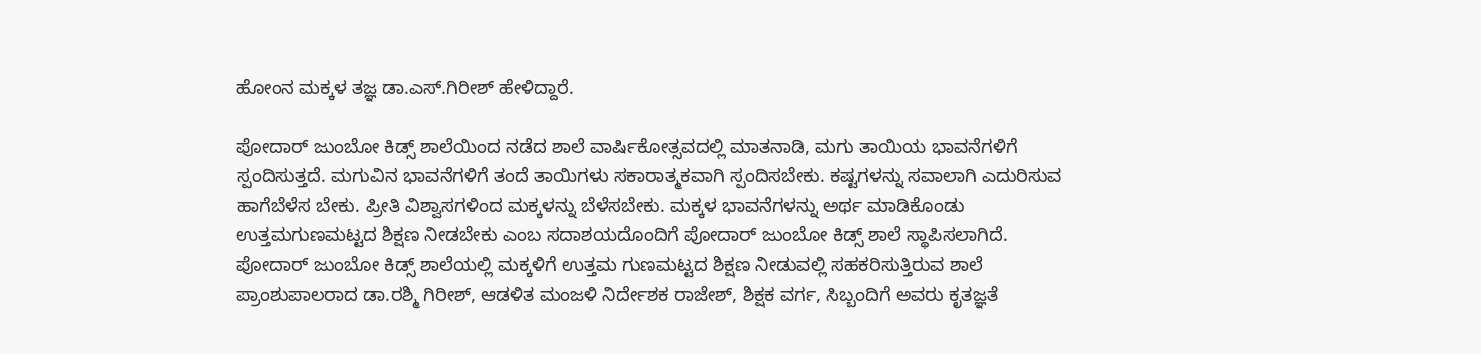ಹೋಂನ ಮಕ್ಕಳ ತಜ್ಞ ಡಾ.ಎಸ್.ಗಿರೀಶ್ ಹೇಳಿದ್ದಾರೆ.

ಪೋದಾರ್ ಜುಂಬೋ ಕಿಡ್ಸ್ ಶಾಲೆಯಿಂದ ನಡೆದ ಶಾಲೆ ವಾರ್ಷಿಕೋತ್ಸವದಲ್ಲಿ ಮಾತನಾಡಿ, ಮಗು ತಾಯಿಯ ಭಾವನೆಗಳಿಗೆ ಸ್ಪಂದಿಸುತ್ತದೆ. ಮಗುವಿನ ಭಾವನೆಗಳಿಗೆ ತಂದೆ ತಾಯಿಗಳು ಸಕಾರಾತ್ಮಕವಾಗಿ ಸ್ಪಂದಿಸಬೇಕು. ಕಷ್ಟಗಳನ್ನು ಸವಾಲಾಗಿ ಎದುರಿಸುವ ಹಾಗೆಬೆಳೆಸ ಬೇಕು. ಪ್ರೀತಿ ವಿಶ್ವಾಸಗಳಿಂದ ಮಕ್ಕಳನ್ನು ಬೆಳೆಸಬೇಕು. ಮಕ್ಕಳ ಭಾವನೆಗಳನ್ನು ಅರ್ಥ ಮಾಡಿಕೊಂಡು ಉತ್ತಮಗುಣಮಟ್ಟದ ಶಿಕ್ಷಣ ನೀಡಬೇಕು ಎಂಬ ಸದಾಶಯದೊಂದಿಗೆ ಪೋದಾರ್ ಜುಂಬೋ ಕಿಡ್ಸ್ ಶಾಲೆ ಸ್ಥಾಪಿಸಲಾಗಿದೆ. ಪೋದಾರ್ ಜುಂಬೋ ಕಿಡ್ಸ್ ಶಾಲೆಯಲ್ಲಿ ಮಕ್ಕಳಿಗೆ ಉತ್ತಮ ಗುಣಮಟ್ಟದ ಶಿಕ್ಷಣ ನೀಡುವಲ್ಲಿ ಸಹಕರಿಸುತ್ತಿರುವ ಶಾಲೆ ಪ್ರಾಂಶುಪಾಲರಾದ ಡಾ.ರಶ್ಮಿ ಗಿರೀಶ್, ಆಡಳಿತ ಮಂಜಳಿ ನಿರ್ದೇಶಕ ರಾಜೇಶ್, ಶಿಕ್ಷಕ ವರ್ಗ, ಸಿಬ್ಬಂದಿಗೆ ಅವರು ಕೃತಜ್ಞತೆ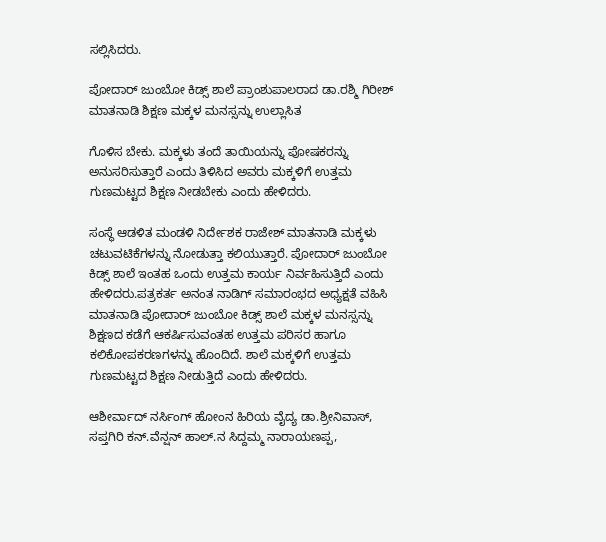ಸಲ್ಲಿಸಿದರು.

ಪೋದಾರ್ ಜುಂಬೋ ಕಿಡ್ಸ್ ಶಾಲೆ ಪ್ರಾಂಶುಪಾಲರಾದ ಡಾ.ರಶ್ಮಿ ಗಿರೀಶ್ ಮಾತನಾಡಿ ಶಿಕ್ಷಣ ಮಕ್ಕಳ ಮನಸ್ಸನ್ನು ಉಲ್ಲಾಸಿತ

ಗೊಳಿಸ ಬೇಕು. ಮಕ್ಕಳು ತಂದೆ ತಾಯಿಯನ್ನು ಪೋಷಕರನ್ನು ಅನುಸರಿಸುತ್ತಾರೆ ಎಂದು ತಿಳಿಸಿದ ಅವರು ಮಕ್ಕಳಿಗೆ ಉತ್ತಮ ಗುಣಮಟ್ಟದ ಶಿಕ್ಷಣ ನೀಡಬೇಕು ಎಂದು ಹೇಳಿದರು.

ಸಂಸ್ಥೆ ಆಡಳಿತ ಮಂಡಳಿ ನಿರ್ದೇಶಕ ರಾಜೇಶ್ ಮಾತನಾಡಿ ಮಕ್ಕಳು ಚಟುವಟಿಕೆಗಳನ್ನು ನೋಡುತ್ತಾ ಕಲಿಯುತ್ತಾರೆ. ಪೋದಾರ್ ಜುಂಬೋ ಕಿಡ್ಸ್ ಶಾಲೆ ಇಂತಹ ಒಂದು ಉತ್ತಮ ಕಾರ್ಯ ನಿರ್ವಹಿಸುತ್ತಿದೆ ಎಂದು ಹೇಳಿದರು.ಪತ್ರಕರ್ತ ಅನಂತ ನಾಡಿಗ್ ಸಮಾರಂಭದ ಅಧ್ಯಕ್ಷತೆ ವಹಿಸಿ ಮಾತನಾಡಿ ಪೋದಾರ್ ಜುಂಬೋ ಕಿಡ್ಸ್ ಶಾಲೆ ಮಕ್ಕಳ ಮನಸ್ಸನ್ನು ಶಿಕ್ಷಣದ ಕಡೆಗೆ ಆಕರ್ಷಿಸುವಂತಹ ಉತ್ತಮ ಪರಿಸರ ಹಾಗೂ ಕಲಿಕೋಪಕರಣಗಳನ್ನು ಹೊಂದಿದೆ. ಶಾಲೆ ಮಕ್ಕಳಿಗೆ ಉತ್ತಮ ಗುಣಮಟ್ಟದ ಶಿಕ್ಷಣ ನೀಡುತ್ತಿದೆ ಎಂದು ಹೇಳಿದರು.

ಆಶೀರ್ವಾದ್ ನರ್ಸಿಂಗ್ ಹೋಂನ ಹಿರಿಯ ವೈದ್ಯ ಡಾ.ಶ್ರೀನಿವಾಸ್, ಸಪ್ತಗಿರಿ ಕನ್.ವೆನ್ಷನ್ ಹಾಲ್.ನ ಸಿದ್ದಮ್ಮ ನಾರಾಯಣಪ್ಪ,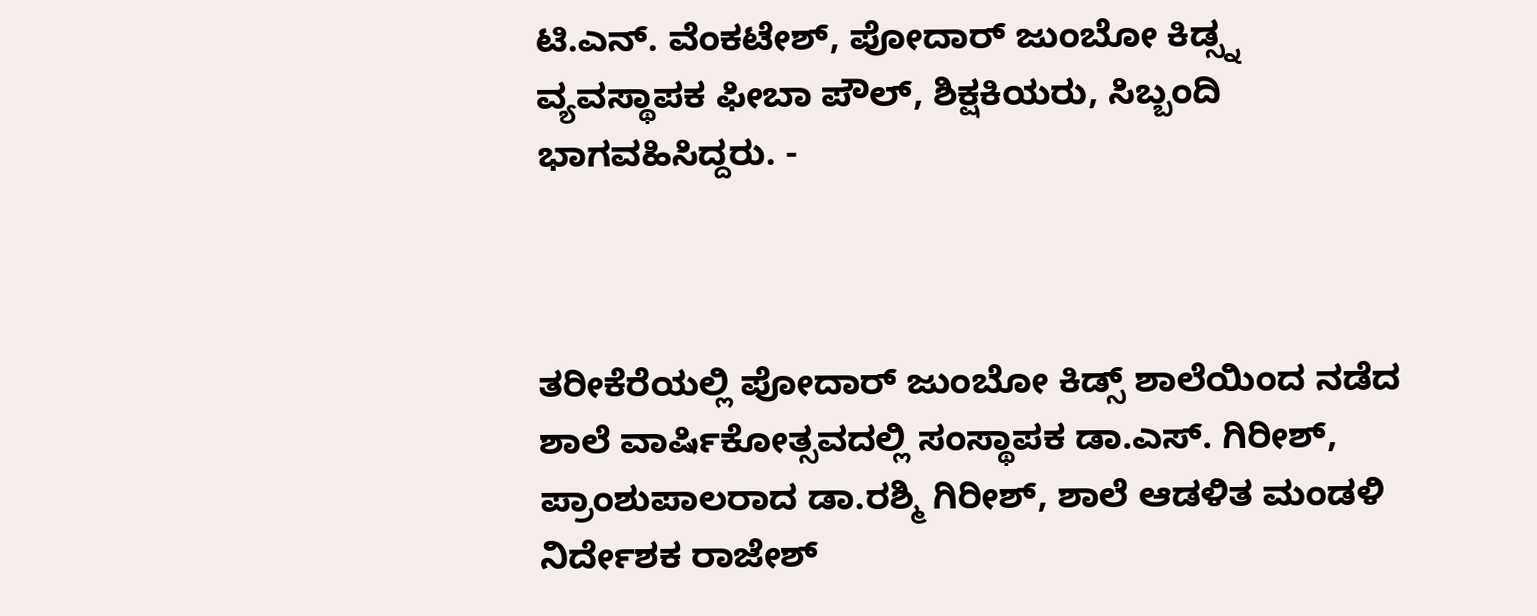ಟಿ.ಎನ್. ವೆಂಕಟೇಶ್, ಪೋದಾರ್ ಜುಂಬೋ ಕಿಡ್ಸ್ನ ವ್ಯವಸ್ಥಾಪಕ ಫೀಬಾ ಪೌಲ್‌, ಶಿಕ್ಷಕಿಯರು, ಸಿಬ್ಬಂದಿ ಭಾಗವಹಿಸಿದ್ದರು. -



ತರೀಕೆರೆಯಲ್ಲಿ ಪೋದಾರ್ ಜುಂಬೋ ಕಿಡ್ಸ್ ಶಾಲೆಯಿಂದ ನಡೆದ ಶಾಲೆ ವಾರ್ಷಿಕೋತ್ಸವದಲ್ಲಿ ಸಂಸ್ಥಾಪಕ ಡಾ.ಎಸ್. ಗಿರೀಶ್, ಪ್ರಾಂಶುಪಾಲರಾದ ಡಾ.ರಶ್ಮಿ ಗಿರೀಶ್, ಶಾಲೆ ಆಡಳಿತ ಮಂಡಳಿ ನಿರ್ದೇಶಕ ರಾಜೇಶ್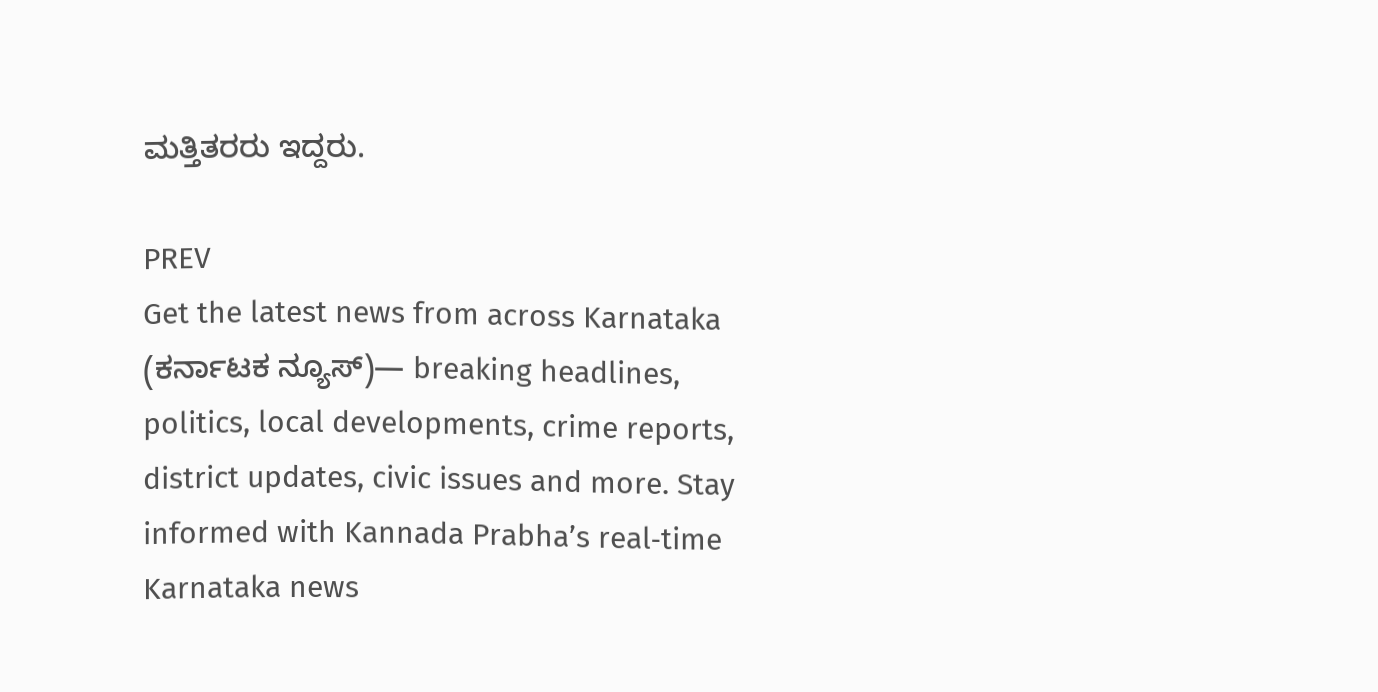ಮತ್ತಿತರರು ಇದ್ದರು.

PREV
Get the latest news from across Karnataka (ಕರ್ನಾಟಕ ನ್ಯೂಸ್)— breaking headlines, politics, local developments, crime reports, district updates, civic issues and more. Stay informed with Kannada Prabha’s real‑time Karnataka news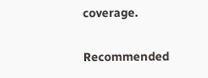coverage.

Recommended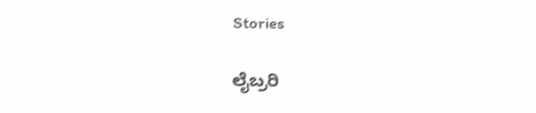Stories

ಲೈಬ್ರರಿ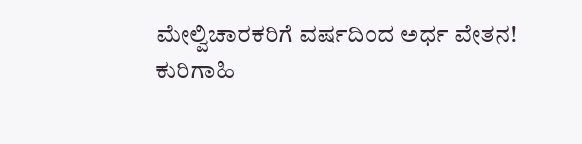ಮೇಲ್ವಿಚಾರಕರಿಗೆ ವರ್ಷದಿಂದ ಅರ್ಧ ವೇತನ!
ಕುರಿಗಾಹಿ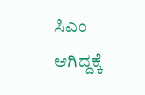ಸಿಎಂ ಆಗಿದ್ದಕ್ಕೆ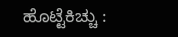ಹೊಟ್ಟೆಕಿಚ್ಚು :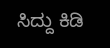ಸಿದ್ದು ಕಿಡಿ